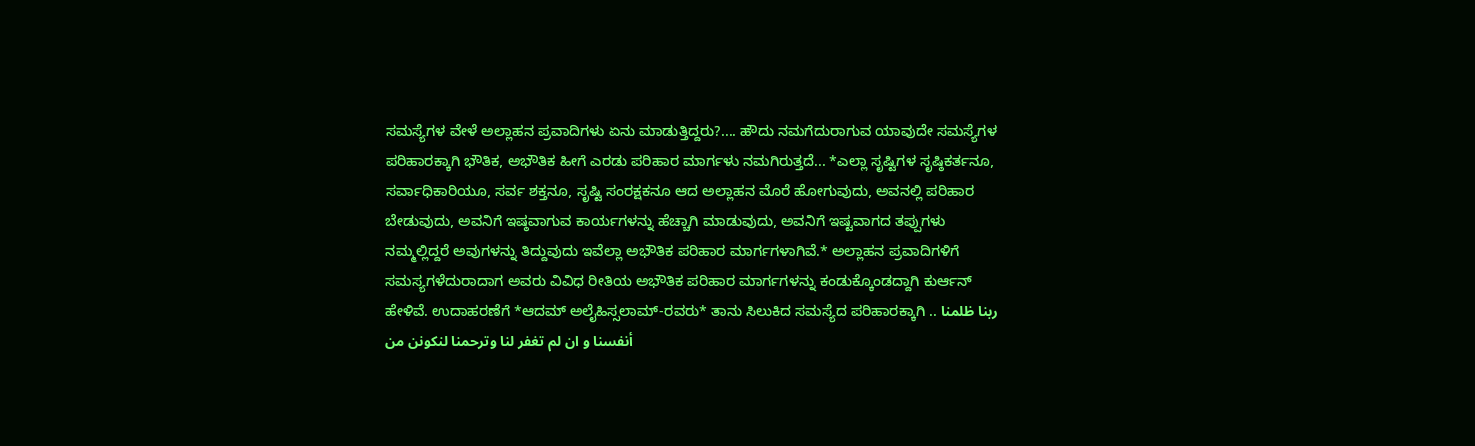ಸಮಸ್ಯೆಗಳ ವೇಳೆ ಅಲ್ಲಾಹನ ಪ್ರವಾದಿಗಳು ಏನು ಮಾಡುತ್ತಿದ್ದರು?.... ಹೌದು ನಮಗೆದುರಾಗುವ ಯಾವುದೇ ಸಮಸ್ಯೆಗಳ ಪರಿಹಾರಕ್ಕಾಗಿ ಭೌತಿಕ, ಅಭೌತಿಕ ಹೀಗೆ ಎರಡು ಪರಿಹಾರ ಮಾರ್ಗಳು ನಮಗಿರುತ್ತದೆ... *ಎಲ್ಲಾ ಸೃಷ್ಟಿಗಳ ಸೃಷ್ಠಿಕರ್ತನೂ, ಸರ್ವಾಧಿಕಾರಿಯೂ, ಸರ್ವ ಶಕ್ತನೂ, ಸೃಷ್ಟಿ ಸಂರಕ್ಷಕನೂ ಆದ ಅಲ್ಲಾಹನ ಮೊರೆ ಹೋಗುವುದು, ಅವನಲ್ಲಿ ಪರಿಹಾರ ಬೇಡುವುದು, ಅವನಿಗೆ ಇಷ್ಠವಾಗುವ ಕಾರ್ಯಗಳನ್ನು ಹೆಚ್ಚಾಗಿ ಮಾಡುವುದು, ಅವನಿಗೆ ಇಷ್ಟವಾಗದ ತಪ್ಪುಗಳು ನಮ್ಮಲ್ಲಿದ್ದರೆ ಅವುಗಳನ್ನು ತಿದ್ದುವುದು ಇವೆಲ್ಲಾ ಅಭೌತಿಕ ಪರಿಹಾರ ಮಾರ್ಗಗಳಾಗಿವೆ.* ಅಲ್ಲಾಹನ ಪ್ರವಾದಿಗಳಿಗೆ ಸಮಸ್ಯಗಳೆದುರಾದಾಗ ಅವರು ವಿವಿಧ ರೀತಿಯ ಅಭೌತಿಕ ಪರಿಹಾರ ಮಾರ್ಗಗಳನ್ನು ಕಂಡುಕ್ಕೊಂಡದ್ದಾಗಿ ಕುರ್ಆನ್ ಹೇಳಿವೆ. ಉದಾಹರಣೆಗೆ *ಆದಮ್ ಅಲೈಹಿಸ್ಸಲಾಮ್-ರವರು* ತಾನು ಸಿಲುಕಿದ ಸಮಸ್ಯೆದ ಪರಿಹಾರಕ್ಕಾಗಿ .. ربنا ظلمنا أنفسنا و ان لم تغفر لنا وترحمنا لنكونن من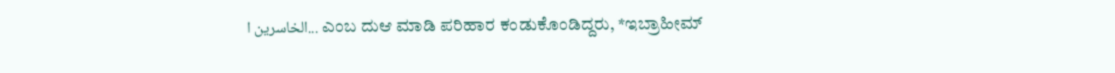الخاسرين ا... ಎಂಬ ದುಆ ಮಾಡಿ ಪರಿಹಾರ ಕಂಡುಕೊಂಡಿದ್ದರು, *ಇಬ್ರಾಹೀಮ್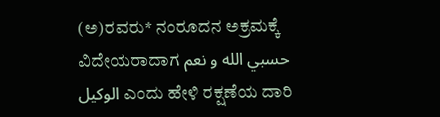(ಅ)ರವರು* ನಂರೂದನ ಅಕ್ರಮಕ್ಕೆ ವಿದೇಯರಾದಾಗ حسبي الله و نعم الوكيل ಎಂದು ಹೇಳಿ ರಕ್ಷಣೆಯ ದಾರಿ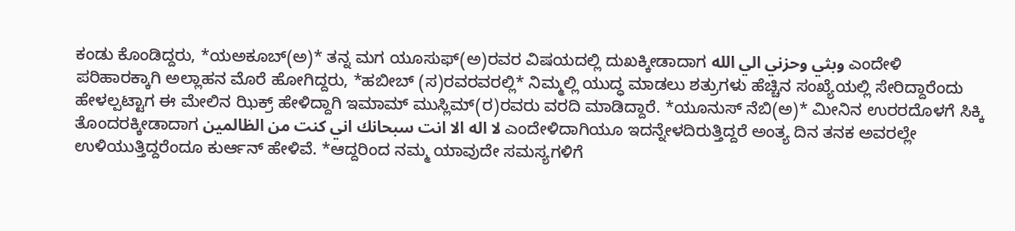ಕಂಡು ಕೊಂಡಿದ್ದರು, *ಯಅಕೂಬ್(ಅ)* ತನ್ನ ಮಗ ಯೂಸುಫ್(ಅ)ರವರ ವಿಷಯದಲ್ಲಿ ದುಖಕ್ಕೀಡಾದಾಗ وبثي وحزني الي الله ಎಂದೇಳಿ ಪರಿಹಾರಕ್ಕಾಗಿ ಅಲ್ಲಾಹನ ಮೊರೆ ಹೋಗಿದ್ದರು, *ಹಬೀಬ್ (ಸ)ರವರವರಲ್ಲಿ* ನಿಮ್ಮಲ್ಲಿ ಯುದ್ಧ ಮಾಡಲು ಶತ್ರುಗಳು ಹೆಚ್ಚಿನ ಸಂಖ್ಯೆಯಲ್ಲಿ ಸೇರಿದ್ದಾರೆಂದು ಹೇಳಲ್ಪಟ್ಟಾಗ ಈ ಮೇಲಿನ ಝಿಕ್ರ್ ಹೇಳಿದ್ದಾಗಿ ಇಮಾಮ್ ಮುಸ್ಲಿಮ್(ರ)ರವರು ವರದಿ ಮಾಡಿದ್ದಾರೆ. *ಯೂನುಸ್ ನೆಬಿ(ಅ)* ಮೀನಿನ ಉರರದೊಳಗೆ ಸಿಕ್ಕಿ ತೊಂದರಕ್ಕೀಡಾದಾಗ لا اله الا انت سبحانك اني كنت من الظالمين ಎಂದೇಳಿದಾಗಿಯೂ ಇದನ್ನೇಳದಿರುತ್ತಿದ್ದರೆ ಅಂತ್ಯ ದಿನ ತನಕ ಅವರಲ್ಲೇ ಉಳಿಯುತ್ತಿದ್ದರೆಂದೂ ಕುರ್ಆನ್ ಹೇಳಿವೆ. *ಆದ್ದರಿಂದ ನಮ್ಮ ಯಾವುದೇ ಸಮಸ್ಯಗಳಿಗೆ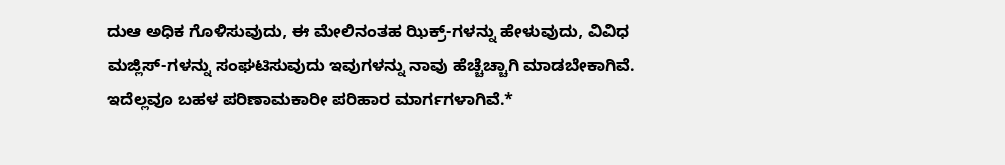ದುಆ ಅಧಿಕ ಗೊಳಿಸುವುದು, ಈ ಮೇಲಿನಂತಹ ಝಿಕ್ರ್-ಗಳನ್ನು ಹೇಳುವುದು, ವಿವಿಧ ಮಜ್ಲಿಸ್-ಗಳನ್ನು ಸಂಘಟಿಸುವುದು ಇವುಗಳನ್ನು ನಾವು ಹೆಚ್ಚೆಚ್ಚಾಗಿ ಮಾಡಬೇಕಾಗಿವೆ. ಇದೆಲ್ಲವೂ ಬಹಳ ಪರಿಣಾಮಕಾರೀ ಪರಿಹಾರ ಮಾರ್ಗಗಳಾಗಿವೆ.*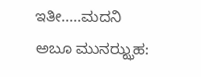ಇತೀ.....ಮದನಿ ಅಬೂ ಮುನಝ್ಝಹ: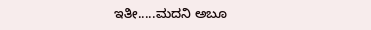ಇತೀ.....ಮದನಿ ಅಬೂ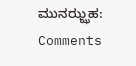ಮುನಝ್ಝಹ:
Comments